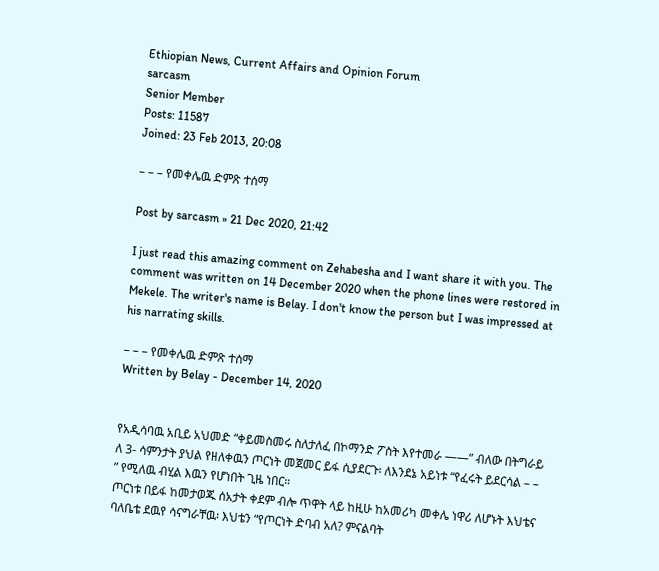Ethiopian News, Current Affairs and Opinion Forum
sarcasm
Senior Member
Posts: 11587
Joined: 23 Feb 2013, 20:08

– – – የመቀሌዉ ድምጽ ተሰማ

Post by sarcasm » 21 Dec 2020, 21:42

I just read this amazing comment on Zehabesha and I want share it with you. The comment was written on 14 December 2020 when the phone lines were restored in Mekele. The writer's name is Belay. I don't know the person but I was impressed at his narrating skills.

– – – የመቀሌዉ ድምጽ ተሰማ
Written by Belay - December 14, 2020


የአዲሳባዉ አቢይ አህመድ “ቀይመስመሩ ስለታለፈ በኮማንድ ፖስት እየተመራ ——” ብለው በትግራይ ለ 3- ሳምንታት ያህል የዘለቀዉን ጦርነት መጀመር ይፋ ሲያደርጉ፡ ለእንደኔ አይነቱ “የፈሩት ይደርሳል – – ” የሚለዉ ብሂል እዉን የሆነበት ጊዜ ነበር።
ጦርነቱ በይፋ ከመታወጁ ሰአታት ቀደም ብሎ ጥዋት ላይ ከዚሁ ከአመሪካ መቀሌ ነዋሪ ለሆኑት እህቴና ባለቤቴ ደዉየ ሳናግራቸዉ፡ እህቴን “የጦርነት ድባብ አለ? ምናልባት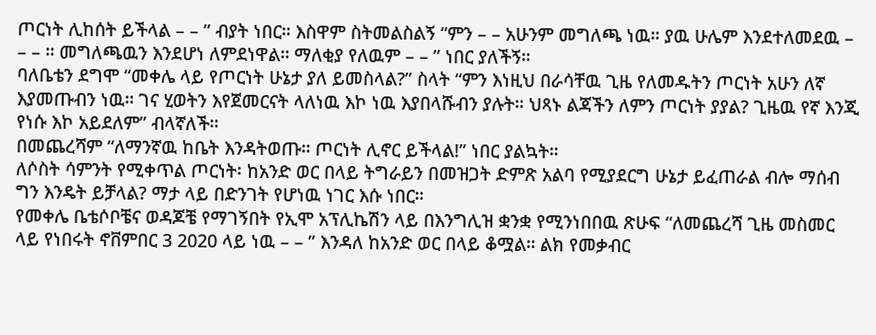ጦርነት ሊከሰት ይችላል – – ” ብያት ነበር። እስዋም ስትመልስልኝ “ምን – – አሁንም መግለጫ ነዉ። ያዉ ሁሌም እንደተለመደዉ – – – ። መግለጫዉን እንደሆነ ለምደነዋል። ማለቂያ የለዉም – – ” ነበር ያለችኝ።
ባለቤቴን ደግሞ “መቀሌ ላይ የጦርነት ሁኔታ ያለ ይመስላል?” ስላት “ምን እነዚህ በራሳቸዉ ጊዜ የለመዱትን ጦርነት አሁን ለኛ እያመጡብን ነዉ። ገና ሂወትን እየጀመርናት ላለነዉ እኮ ነዉ እያበላሹብን ያሉት። ህጻኑ ልጃችን ለምን ጦርነት ያያል? ጊዜዉ የኛ እንጂ የነሱ እኮ አይደለም” ብላኛለች።
በመጨረሻም “ለማንኛዉ ከቤት እንዳትወጡ። ጦርነት ሊኖር ይችላል!” ነበር ያልኳት።
ለሶስት ሳምንት የሚቀጥል ጦርነት፡ ከአንድ ወር በላይ ትግራይን በመዝጋት ድምጽ አልባ የሚያደርግ ሁኔታ ይፈጠራል ብሎ ማሰብ ግን እንዴት ይቻላል? ማታ ላይ በድንገት የሆነዉ ነገር እሱ ነበር።
የመቀሌ ቤቴሶቦቼና ወዳጆቼ የማገኝበት የኢሞ አፕሊኬሽን ላይ በእንግሊዝ ቋንቋ የሚንነበበዉ ጽሁፍ “ለመጨረሻ ጊዜ መስመር ላይ የነበሩት ኖቨምበር 3 2020 ላይ ነዉ – – ” እንዳለ ከአንድ ወር በላይ ቆሟል። ልክ የመቃብር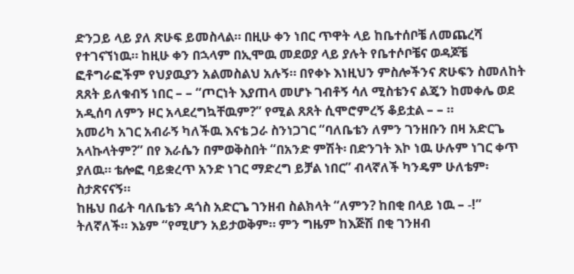ድንጋይ ላይ ያለ ጽሁፍ ይመስላል። በዚሁ ቀን ነበር ጥዋት ላይ ከቤተሰቦቼ ለመጨረሻ የተገናኘነዉ። ከዚሁ ቀን በኋላም በኢሞዉ መደወያ ላይ ያሉት የቤተሶቦቼና ወዳጆቼ ፎቶግራፎችም የህያዉያን አልመስልህ አሉኝ። በየቀኑ እነዚህን ምስሎችንና ጽሁፍን ስመለከት ጸጸት ይለቁብኝ ነበር – – “ጦርነት እያጠላ መሆኑ ገብቶኝ ሳለ ሚስቴንና ልጄን ከመቀሌ ወደ አዲሰባ ለምን ዞር አላደረግኳቸዉም?” የሚል ጸጸት ሲሞሮምረኝ ቆይቷል – – ።
አመሪካ አገር አብራኝ ካለችዉ እናቴ ጋራ ስንነጋገር “ባለቤቴን ለምን ገንዘቡን በዛ አድርጌ አላኩላትም?” በየ እራሴን በምወቅስበት “በአንድ ምሽት፡ በድንገት እኮ ነዉ ሁሉም ነገር ቀጥ ያለዉ። ቴሎፎ ባይቋረጥ አንድ ነገር ማድረግ ይቻል ነበር” ብላኛለች ካንዴም ሁለቴም፡ ስታጽናናኝ።
ከዜህ በፊት ባለቤቴን ዳጎስ አድርጌ ገንዘብ ስልክላት “ለምን? ከበቂ በላይ ነዉ – -!” ትለኛለች። እኔም “የሚሆን አይታወቅም። ምን ግዜም ከእጅሽ በቂ ገንዘብ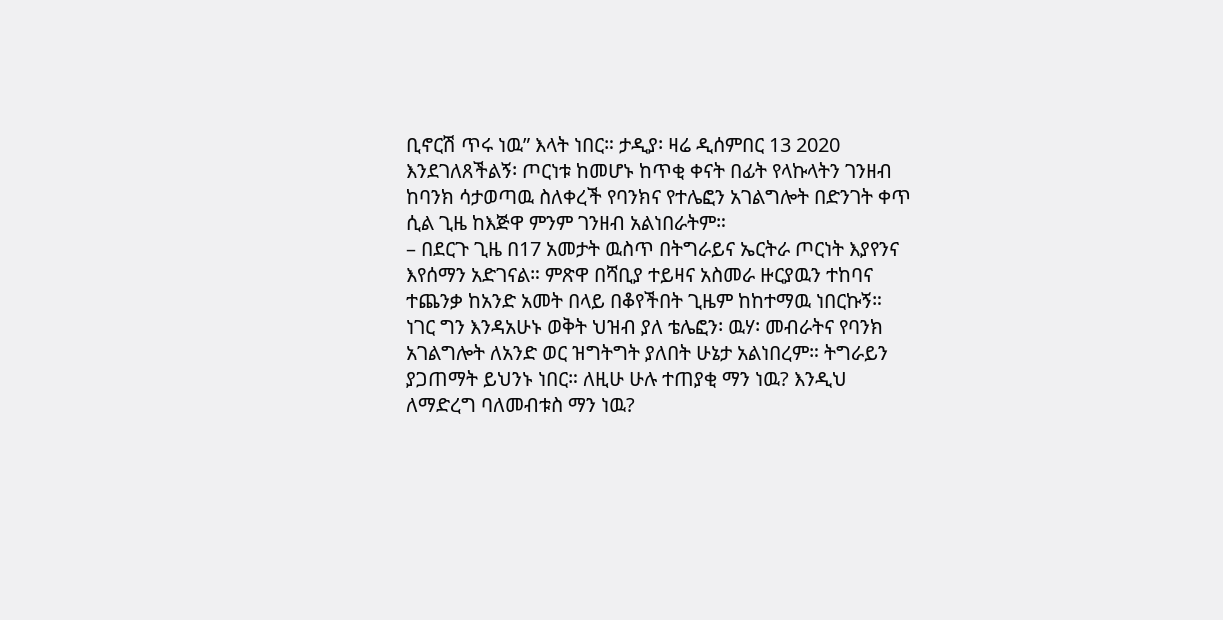ቢኖርሽ ጥሩ ነዉ” እላት ነበር። ታዲያ፡ ዛሬ ዲሰምበር 13 2020 እንደገለጸችልኝ፡ ጦርነቱ ከመሆኑ ከጥቂ ቀናት በፊት የላኩላትን ገንዘብ ከባንክ ሳታወጣዉ ስለቀረች የባንክና የተሌፎን አገልግሎት በድንገት ቀጥ ሲል ጊዜ ከእጅዋ ምንም ገንዘብ አልነበራትም።
– በደርጉ ጊዜ በ17 አመታት ዉስጥ በትግራይና ኤርትራ ጦርነት እያየንና እየሰማን አድገናል። ምጽዋ በሻቢያ ተይዛና አስመራ ዙርያዉን ተከባና ተጨንቃ ከአንድ አመት በላይ በቆየችበት ጊዜም ከከተማዉ ነበርኩኝ። ነገር ግን እንዳአሁኑ ወቅት ህዝብ ያለ ቴሌፎን፡ ዉሃ፡ መብራትና የባንክ አገልግሎት ለአንድ ወር ዝግትግት ያለበት ሁኔታ አልነበረም። ትግራይን ያጋጠማት ይህንኑ ነበር። ለዚሁ ሁሉ ተጠያቂ ማን ነዉ? እንዲህ ለማድረግ ባለመብቱስ ማን ነዉ?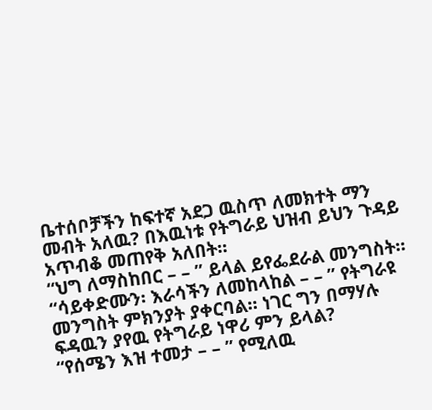ቤተሰቦቻችን ከፍተኛ አደጋ ዉስጥ ለመክተት ማን መብት አለዉ? በእዉነቱ የትግራይ ህዝብ ይህን ጉዳይ አጥብቆ መጠየቅ አለበት።
“ህግ ለማስከበር – – ” ይላል ይየፌደራል መንግስት። “ሳይቀድሙን፡ እራሳችን ለመከላከል – – ” የትግራዩ መንግስት ምክንያት ያቀርባል። ነገር ግን በማሃሉ ፍዳዉን ያየዉ የትግራይ ነዋሪ ምን ይላል?
“የሰሜን እዝ ተመታ – – ” የሚለዉ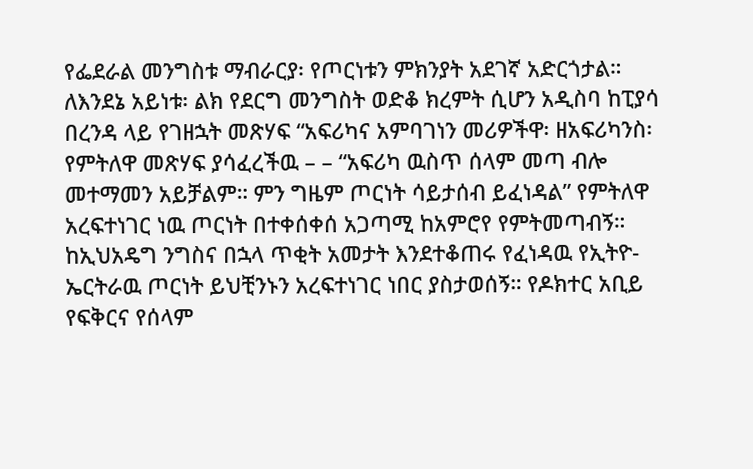የፌደራል መንግስቱ ማብራርያ፡ የጦርነቱን ምክንያት አደገኛ አድርጎታል።
ለእንደኔ አይነቱ፡ ልክ የደርግ መንግስት ወድቆ ክረምት ሲሆን አዲስባ ከፒያሳ በረንዳ ላይ የገዘኋት መጽሃፍ “አፍሪካና አምባገነን መሪዎችዋ፡ ዘአፍሪካንስ፡ የምትለዋ መጽሃፍ ያሳፈረችዉ – – “አፍሪካ ዉስጥ ሰላም መጣ ብሎ መተማመን አይቻልም። ምን ግዜም ጦርነት ሳይታሰብ ይፈነዳል” የምትለዋ አረፍተነገር ነዉ ጦርነት በተቀሰቀሰ አጋጣሚ ከአምሮየ የምትመጣብኝ። ከኢህአዴግ ንግስና በኋላ ጥቂት አመታት እንደተቆጠሩ የፈነዳዉ የኢትዮ-ኤርትራዉ ጦርነት ይህቺንኑን አረፍተነገር ነበር ያስታወሰኝ። የዶክተር አቢይ የፍቅርና የሰላም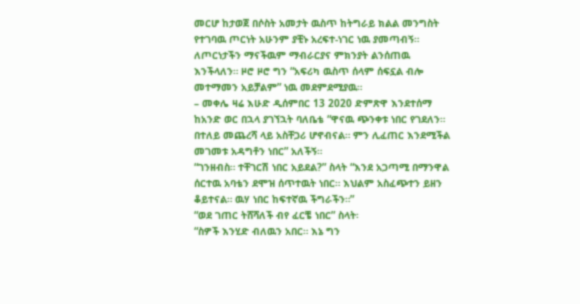መርሆ ከታወጀ በሶስት አመታት ዉስጥ ከትግራይ ክልል መንግስት የተገባዉ ጦርነት አሁንም ያቺኑ አረፍተ-ነገር ነዉ ያመጣብኝ።
ለጦርነታችን ማናችዉም ማብራርያና ምክንያት ልንሰጠዉ እንችላለን። ዞሮ ዞሮ ግን “አፍሪካ ዉስጥ ሰላም ሰፍኗል ብሎ መተማመን አይቻልም” ነዉ መደምደሚያዉ።
– መቀሌ ዛሬ እሁድ ዲሰምበር 13 2020 ድምጽዋ እንደተሰማ ከአንድ ወር በኋላ ያገኘኋት ባለቤቴ “ዋናዉ ጭንቀቱ ነበር የገደለን። በተለይ መጨረሻ ላይ አስቸጋሪ ሆኖብናል። ምን ሊፈጠር እንደሚችል መገመቱ አዳግቶን ነበር” አለችኝ።
“ገንዘብስ። ተቸገርሽ ነበር አይደል?” ስላት “እንደ አጋጣሚ በማንዋል ሰርተዉ አባቴን ደሞዝ ሰጥተዉት ነበር። እህልም አስፈጭተን ይዘን ቆይተናል። ዉሃ ነበር ከፍተኛዉ ችግራችን።”
“ወደ ገጠር ትሸሻለች ብየ ፈርቼ ነበር” ስላት፡
“ስዎች እንሂድ ብለዉን አበር። እኔ ግን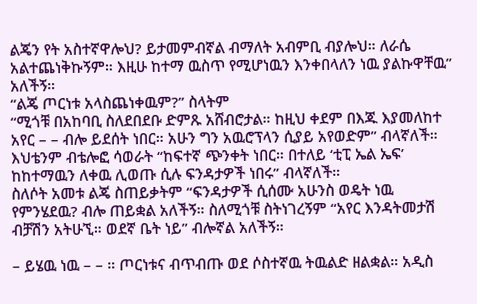ልጄን የት አስተኛዋሎህ? ይታመምብኛል ብማለት አብምቢ ብያሎህ። ለራሴ አልተጨነቅኩኝም። እዚሁ ከተማ ዉስጥ የሚሆነዉን እንቀበላለን ነዉ ያልኩዋቸዉ” አለችኝ።
“ልጄ ጦርነቱ አላስጨነቀዉም?” ስላትም
“ሚጎቹ በአከባቢ ስለደበደቡ ድምጹ አሸብሮታል። ከዚህ ቀደም በእጁ እያመለከተ አየር – – ብሎ ይደሰት ነበር። አሁን ግን አዉሮፕላን ሲያይ አየወድም” ብላኛለች።
እህቴንም ብቴሎፎ ሳወራት “ከፍተኛ ጭንቀት ነበር። በተለይ ‘ቲፒ ኤል ኤፍ’ ከከተማዉን ለቀዉ ሊወጡ ሲሉ ፍንዳታዎች ነበሩ” ብላኛለች።
ስለሶት አመቱ ልጄ ስጠይቃትም “ፍንዳታዎች ሲሰሙ አሁንስ ወዴት ነዉ የምንሄደዉ? ብሎ ጠይቋል አለችኝ። ስለሚጎቹ ስትነገረኝም “አየር እንዳትመታሽ ብቻሽን አትሁኚ። ወደኛ ቤት ነይ” ብሎኛል አለችኝ።

– ይሄዉ ነዉ – – ። ጦርነቱና ብጥብጡ ወደ ሶስተኛዉ ትዉልድ ዘልቋል። አዲስ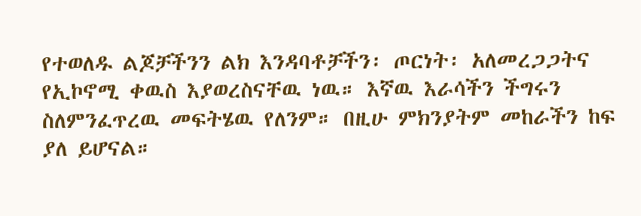የተወለዱ ልጆቻችንን ልክ እንዳባቶቻችን፡ ጦርነት፡ አለመረጋጋትና የኢኮኖሚ ቀዉስ እያወረስናቸዉ ነዉ። እኛዉ እራሳችን ችግሩን ስለምንፈጥረዉ መፍትሄዉ የለንም። በዚሁ ምክንያትም መከራችን ከፍ ያለ ይሆናል።